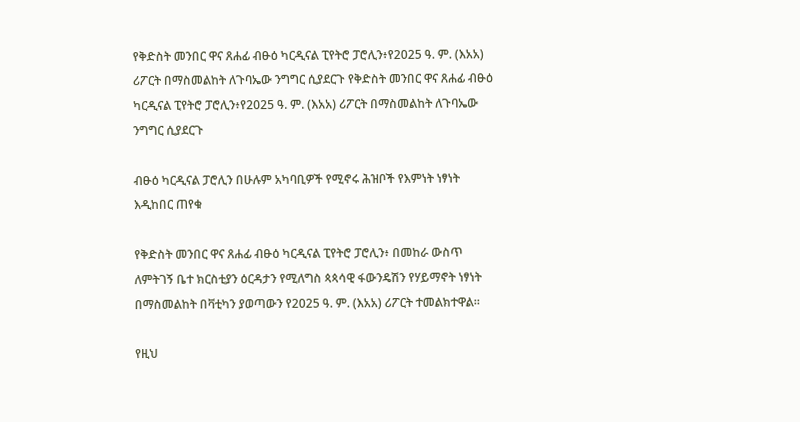የቅድስት መንበር ዋና ጸሐፊ ብፁዕ ካርዲናል ፒየትሮ ፓሮሊን፥የ2025 ዓ. ም. (እአአ) ሪፖርት በማስመልከት ለጉባኤው ንግግር ሲያደርጉ የቅድስት መንበር ዋና ጸሐፊ ብፁዕ ካርዲናል ፒየትሮ ፓሮሊን፥የ2025 ዓ. ም. (እአአ) ሪፖርት በማስመልከት ለጉባኤው ንግግር ሲያደርጉ

ብፁዕ ካርዲናል ፓሮሊን በሁሉም አካባቢዎች የሚኖሩ ሕዝቦች የእምነት ነፃነት እዲከበር ጠየቁ

የቅድስት መንበር ዋና ጸሐፊ ብፁዕ ካርዲናል ፒየትሮ ፓሮሊን፥ በመከራ ውስጥ ለምትገኝ ቤተ ክርስቲያን ዕርዳታን የሚለግስ ጳጳሳዊ ፋውንዴሽን የሃይማኖት ነፃነት በማስመልከት በቫቲካን ያወጣውን የ2025 ዓ. ም. (እአአ) ሪፖርት ተመልክተዋል።

የዚህ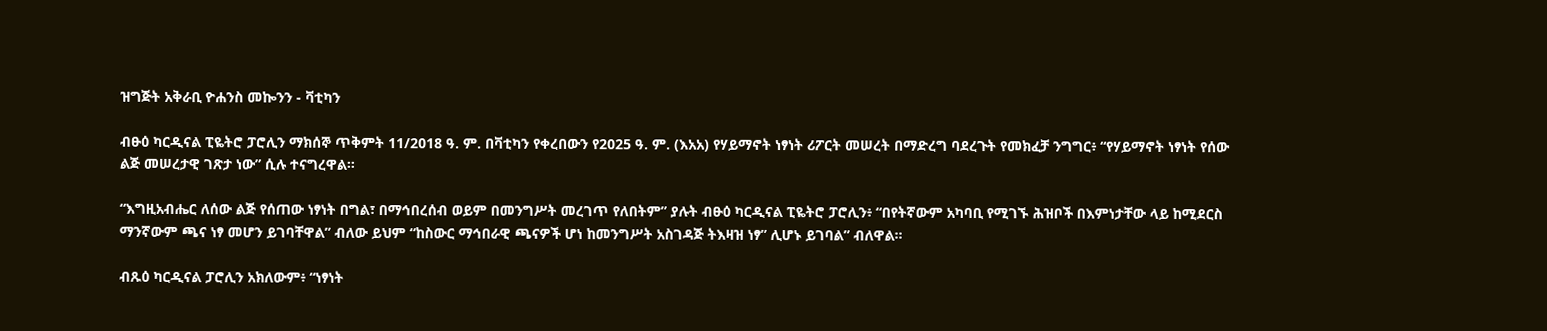ዝግጅት አቅራቢ ዮሐንስ መኰንን - ቫቲካን

ብፁዕ ካርዲናል ፒዬትሮ ፓሮሊን ማክሰኞ ጥቅምት 11/2018 ዓ. ም. በቫቲካን የቀረበውን የ2025 ዓ. ም. (እአአ) የሃይማኖት ነፃነት ሪፖርት መሠረት በማድረግ ባደረጉት የመክፈቻ ንግግር፥ “የሃይማኖት ነፃነት የሰው ልጅ መሠረታዊ ገጽታ ነው” ሲሉ ተናግረዋል።

“እግዚአብሔር ለሰው ልጅ የሰጠው ነፃነት በግል፣ በማኅበረሰብ ወይም በመንግሥት መረገጥ የለበትም” ያሉት ብፁዕ ካርዲናል ፒዬትሮ ፓሮሊን፥ “በየትኛውም አካባቢ የሚገኙ ሕዝቦች በእምነታቸው ላይ ከሚደርስ ማንኛውም ጫና ነፃ መሆን ይገባቸዋል” ብለው ይህም “ከስውር ማኅበራዊ ጫናዎች ሆነ ከመንግሥት አስገዳጅ ትእዛዝ ነፃ” ሊሆኑ ይገባል” ብለዋል።

ብጹዕ ካርዲናል ፓሮሊን አክለውም፥ “ነፃነት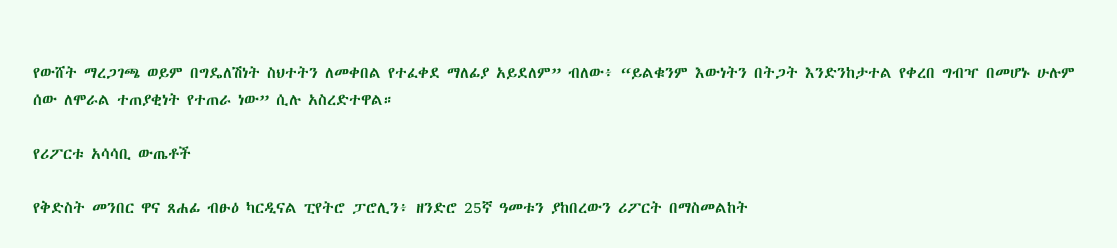የውሸት ማረጋገጫ ወይም በግዴለሽነት ስህተትን ለመቀበል የተፈቀደ ማለፊያ አይደለም” ብለው፥ “ይልቁንም እውነትን በትጋት እንድንከታተል የቀረበ ግብዣ በመሆኑ ሁሉም ሰው ለሞራል ተጠያቂነት የተጠራ ነው” ሲሉ አስረድተዋል።

የሪፖርቱ አሳሳቢ ውጤቶች

የቅድስት መንበር ዋና ጸሐፊ ብፁዕ ካርዲናል ፒየትሮ ፓሮሊን፥ ዘንድሮ 25ኛ ዓመቱን ያከበረውን ሪፖርት በማስመልከት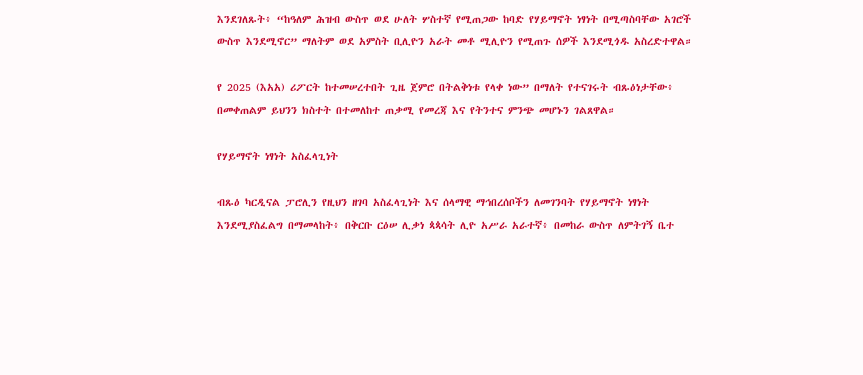እንደገለጹት፥ “ከዓለም ሕዝብ ውስጥ ወደ ሁለት ሦስተኛ የሚጠጋው ከባድ የሃይማኖት ነፃነት በሚጣስባቸው አገሮች ውስጥ እንደሚኖር” ማለትም ወደ አምስት ቢሊዮን አራት መቶ ሚሊዮን የሚጠጉ ሰዎች እንደሚጎዱ አስረድተዋል።

የ 2025 (እአአ) ሪፖርት ከተመሠረተበት ጊዜ ጀምሮ በትልቅነቱ የላቀ ነው” በማለት የተናገሩት ብጹዕነታቸው፥ በመቀጠልም ይህንን ክስተት በተመለከተ ጠቃሚ የመረጃ እና የትንተና ምንጭ መሆኑን ገልጸዋል።

የሃይማኖት ነፃነት አስፈላጊነት

ብጹዕ ካርዲናል ፓሮሊን የዚህን ዘገባ አስፈላጊነት እና ሰላማዊ ማኅበረሰቦችን ለመገንባት የሃይማኖት ነፃነት እንደሚያስፈልግ በማመላከት፥ በቅርቡ ርዕሠ ሊቃነ ጳጳሳት ሊዮ አሥራ አራተኛ፥ በመከራ ውስጥ ለምትገኝ ቤተ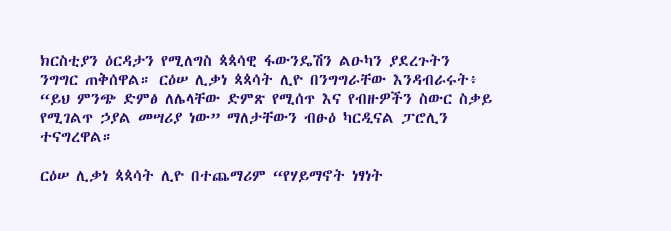ክርስቲያን ዕርዳታን የሚለግስ ጳጳሳዊ ፋውንዴሽን ልዑካን ያደረጉትን ንግግር ጠቅሰዋል። ርዕሠ ሊቃነ ጳጳሳት ሊዮ በንግግራቸው እንዳብራሩት፥ “ይህ ምንጭ ድምፅ ለሌላቸው ድምጽ የሚሰጥ እና የብዙዎችን ስውር ስቃይ የሚገልጥ ኃያል መሣሪያ ነው” ማለታቸውን ብፁዕ ካርዲናል ፓሮሊን ተናግረዋል።

ርዕሠ ሊቃነ ጳጳሳት ሊዮ በተጨማሪም “የሃይማኖት ነፃነት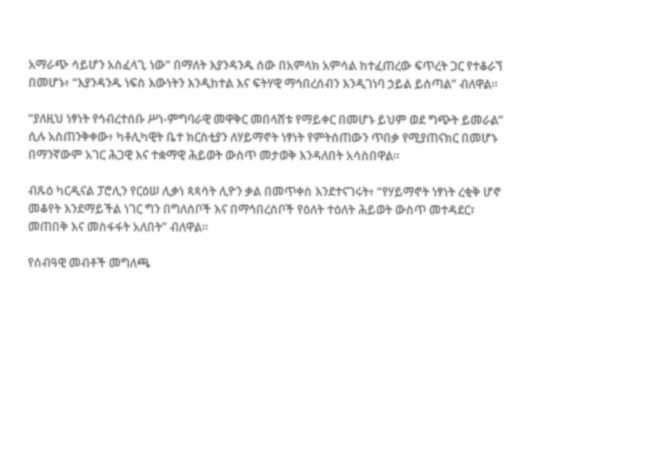አማራጭ ሳይሆን አስፈላጊ ነው” በማለት እያንዳንዱ ሰው በአምላክ አምሳል ከተፈጠረው ፍጥረት ጋር የተቆራኘ በመሆኑ፥ “እያንዳንዱ ነፍስ እውነትን እንዲከተል እና ፍትሃዊ ማኅበረሰብን እንዲገነባ ኃይል ይሰጣል” ብለዋል።

“ያለዚህ ነፃነት የኅብረተሰቡ ሥነ-ምግባራዊ መዋቅር መበላሸቱ የማይቀር በመሆኑ ይህም ወደ ግጭት ይመራል” ሲሉ አስጠንቅቀው፥ ካቶሊካዊት ቤተ ክርስቲያን ለሃይማኖት ነፃነት የምትሰጠውን ጥበቃ የሚያጠናክር በመሆኑ በማንኛውም አገር ሕጋዊ እና ተቋማዊ ሕይወት ውስጥ መታወቅ እንዳለበት አሳስበዋል።

ብጹዕ ካርዲናል ፓሮሊን የርዕሠ ሊቃነ ጳጳሳት ሊዮን ቃል በመጥቀስ እንደተናገሩት፥ “የሃይማኖት ነፃነት ረቂቅ ሆኖ መቆየት እንደማይችል ነገር ግን በግለሰቦች እና በማኅበረሰቦች የዕለት ተዕለት ሕይወት ውስጥ መተዳደር፣ መጠበቅ እና መስፋፋት አለበት” ብለዋል።

የሰብዓዊ መብቶች መግለጫ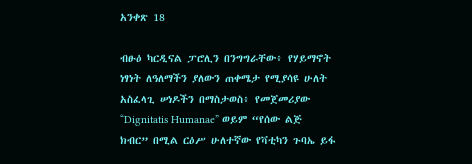አንቀጽ 18

ብፁዕ ካርዲናል ፓሮሊን በንግግራቸው፥ የሃይማኖት ነፃነት ለዓለማችን ያለውን ጠቀሜታ የሚያሳዩ ሁለት አስፈላጊ ሠነዶችን በማስታወስ፥ የመጀመሪያው “Dignitatis Humanae” ወይም “የሰው ልጅ ክብር” በሚል ርዕሥ ሁለተኛው የቫቲካን ጉባኤ ይፋ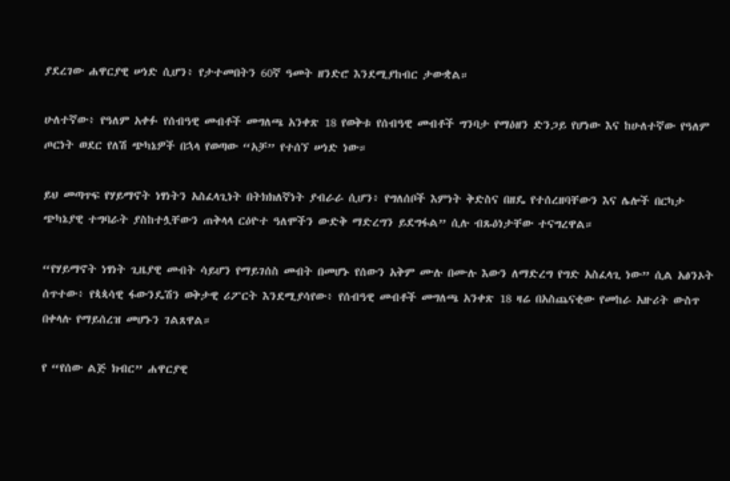ያደረገው ሐዋርያዊ ሠነድ ሲሆን፥ የታተመበትን 60ኛ ዓመት ዘንድሮ እንደሚያከብር ታውቋል።

ሁለተኛው፥ የዓለም አቀፉ የሰብዓዊ መብቶች መግለጫ አንቀጽ 18 የወቅቱ የሰብዓዊ መብቶች ግንባታ የማዕዘን ድንጋይ የሆነው እና ከሁለተኛው የዓለም ጦርነት ወደር የለሽ ጭካኔዎች በኋላ የወጣው “አቻ” የተሰኘ ሠነድ ነው።

ይህ መጣጥፍ የሃይማኖት ነፃነትን አስፈላጊነት በትክክለኛነት ያብራራ ሲሆን፥ የግለሰቦች እምነት ቅድስና በዘዴ የተሰረዘባቸውን እና ሌሎች በርካታ ጭካኔያዊ ተግባራት ያስከተሏቸውን ጠቅላላ ርዕዮተ ዓለሞችን ውድቅ ማድረግን ይደግፋል” ሲሉ ብጹዕነታቸው ተናግረዋል።

“የሃይማኖት ነፃነት ጊዜያዊ መብት ሳይሆን የማይገሰስ መብት በመሆኑ የሰውን አቅም ሙሉ በሙሉ እውን ለማድረግ የግድ አስፈላጊ ነው” ሲል አፅንኦት ሰጥተው፥ የጳጳሳዊ ፋውንዴሽን ወቅታዊ ሪፖርት እንደሚያሳየው፥ የሰብዓዊ መብቶች መግለጫ አንቀጽ 18 ዛሬ በአስጨናቂው የመከራ አዙሪት ውስጥ በቀላሉ የማይሰረዝ መሆኑን ገልጸዋል።

የ “የሰው ልጅ ክብር” ሐዋርያዊ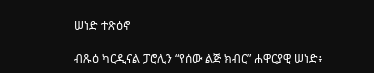ሠነድ ተጽዕኖ

ብጹዕ ካርዲናል ፓሮሊን “የሰው ልጅ ክብር” ሐዋርያዊ ሠነድ፥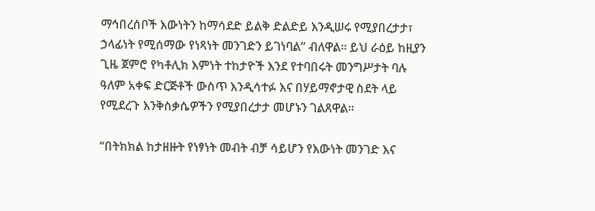ማኅበረሰቦች እውነትን ከማሳደድ ይልቅ ድልድይ እንዲሠሩ የሚያበረታታ፣ ኃላፊነት የሚሰማው የነጻነት መንገድን ይገነባል” ብለዋል። ይህ ራዕይ ከዚያን ጊዜ ጀምሮ የካቶሊክ እምነት ተከታዮች እንደ የተባበሩት መንግሥታት ባሉ ዓለም አቀፍ ድርጅቶች ውስጥ እንዲሳተፉ እና በሃይማኖታዊ ስደት ላይ የሚደረጉ እንቅስቃሴዎችን የሚያበረታታ መሆኑን ገልጸዋል።

“በትክክል ከታዘዙት የነፃነት መብት ብቻ ሳይሆን የእውነት መንገድ እና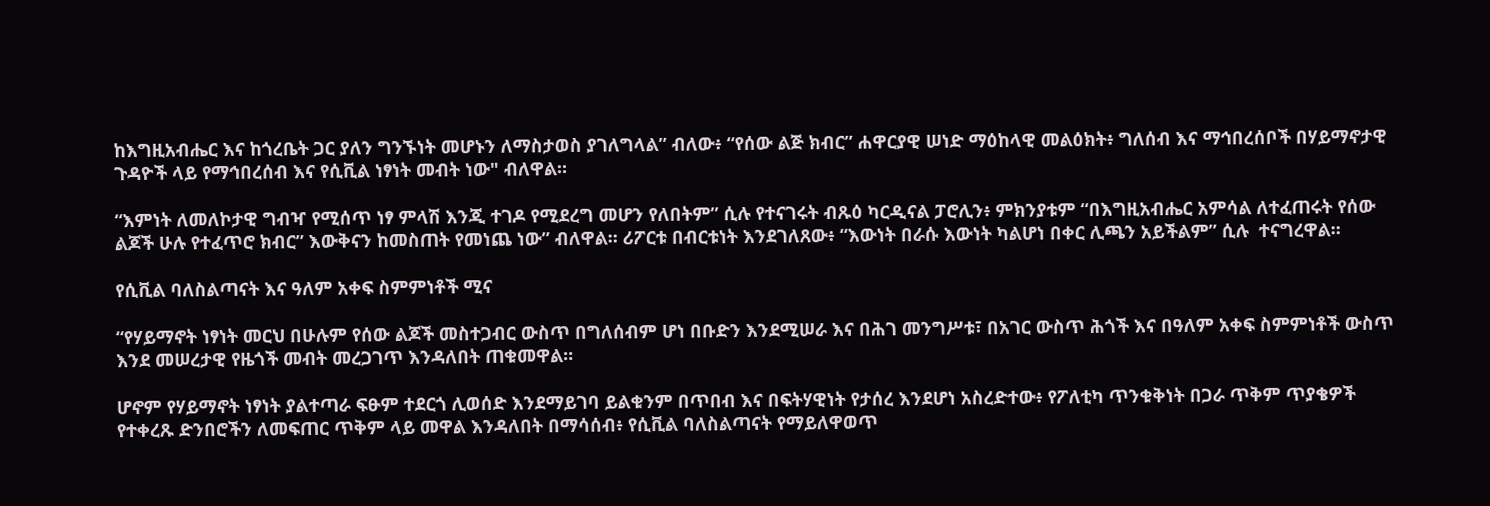ከእግዚአብሔር እና ከጎረቤት ጋር ያለን ግንኙነት መሆኑን ለማስታወስ ያገለግላል” ብለው፥ “የሰው ልጅ ክብር” ሐዋርያዊ ሠነድ ማዕከላዊ መልዕክት፥ ግለሰብ እና ማኅበረሰቦች በሃይማኖታዊ ጉዳዮች ላይ የማኅበረሰብ እና የሲቪል ነፃነት መብት ነው" ብለዋል።

“እምነት ለመለኮታዊ ግብዣ የሚሰጥ ነፃ ምላሽ እንጂ ተገዶ የሚደረግ መሆን የለበትም” ሲሉ የተናገሩት ብጹዕ ካርዲናል ፓሮሊን፥ ምክንያቱም “በእግዚአብሔር አምሳል ለተፈጠሩት የሰው ልጆች ሁሉ የተፈጥሮ ክብር” እውቅናን ከመስጠት የመነጨ ነው” ብለዋል። ሪፖርቱ በብርቱነት እንደገለጸው፥ “እውነት በራሱ እውነት ካልሆነ በቀር ሊጫን አይችልም” ሲሉ  ተናግረዋል።

የሲቪል ባለስልጣናት እና ዓለም አቀፍ ስምምነቶች ሚና

“የሃይማኖት ነፃነት መርህ በሁሉም የሰው ልጆች መስተጋብር ውስጥ በግለሰብም ሆነ በቡድን እንደሚሠራ እና በሕገ መንግሥቱ፣ በአገር ውስጥ ሕጎች እና በዓለም አቀፍ ስምምነቶች ውስጥ እንደ መሠረታዊ የዜጎች መብት መረጋገጥ እንዳለበት ጠቁመዋል።

ሆኖም የሃይማኖት ነፃነት ያልተጣራ ፍፁም ተደርጎ ሊወሰድ እንደማይገባ ይልቁንም በጥበብ እና በፍትሃዊነት የታሰረ እንደሆነ አስረድተው፥ የፖለቲካ ጥንቁቅነት በጋራ ጥቅም ጥያቄዎች የተቀረጹ ድንበሮችን ለመፍጠር ጥቅም ላይ መዋል እንዳለበት በማሳሰብ፥ የሲቪል ባለስልጣናት የማይለዋወጥ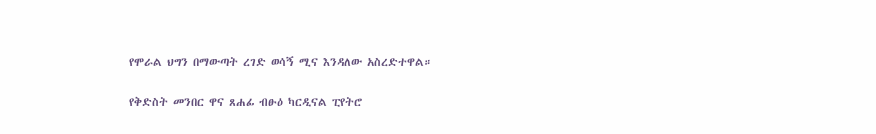የሞራል ህግን በማውጣት ረገድ ወሳኝ ሚና እንዳለው አስረድተዋል።

የቅድስት መንበር ዋና ጸሐፊ ብፁዕ ካርዲናል ፒየትሮ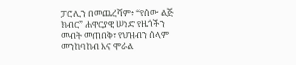ፓሮሊን በመጨረሻም፥ “የሰው ልጅ ክብር” ሐዋርያዊ ሠነድ የዜጎችን መብት መጠበቅ፣ የህዝብን ሰላም መንከባከብ እና ሞራል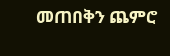መጠበቅን ጨምሮ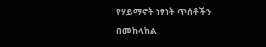የሃይማኖት ነፃነት ጥሰቶችን በመከላከል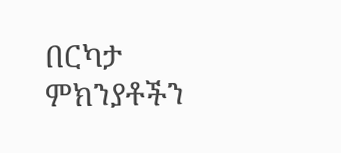በርካታ ምክንያቶችን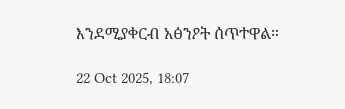እንደሚያቀርብ አፅንዖት ሰጥተዋል።

22 Oct 2025, 18:07